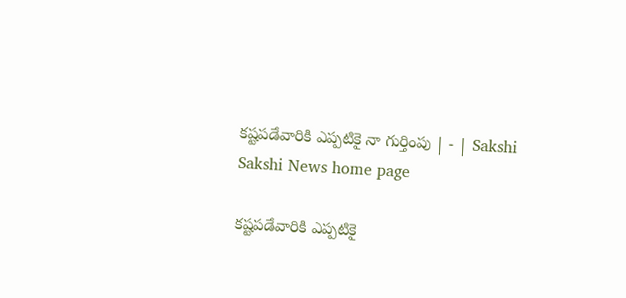కష్టపడేవారికి ఎప్పటికై నా గుర్తింపు | - | Sakshi
Sakshi News home page

కష్టపడేవారికి ఎప్పటికై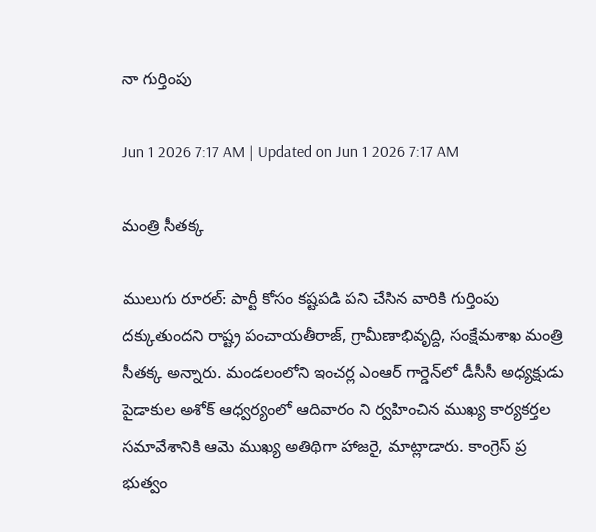నా గుర్తింపు

Jun 1 2026 7:17 AM | Updated on Jun 1 2026 7:17 AM

మంత్రి సీతక్క

ములుగు రూరల్‌: పార్టీ కోసం కష్టపడి పని చేసిన వారికి గుర్తింపు దక్కుతుందని రాష్ట్ర పంచాయతీరాజ్‌, గ్రామీణాభివృద్ది, సంక్షేమశాఖ మంత్రి సీతక్క అన్నారు. మండలంలోని ఇంచర్ల ఎంఆర్‌ గార్డెన్‌లో డీసీసీ అధ్యక్షుడు పైడాకుల అశోక్‌ ఆధ్వర్యంలో ఆదివారం ని ర్వహించిన ముఖ్య కార్యకర్తల సమావేశానికి ఆమె ముఖ్య అతిథిగా హాజరై, మాట్లాడారు. కాంగ్రెస్‌ ప్ర భుత్వం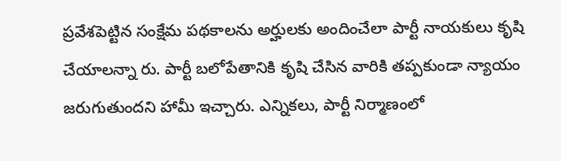ప్రవేశపెట్టిన సంక్షేమ పథకాలను అర్హులకు అందించేలా పార్టీ నాయకులు కృషి చేయాలన్నా రు. పార్టీ బలోపేతానికి కృషి చేసిన వారికి తప్పకుండా న్యాయం జరుగుతుందని హామీ ఇచ్చారు. ఎన్నికలు, పార్టీ నిర్మాణంలో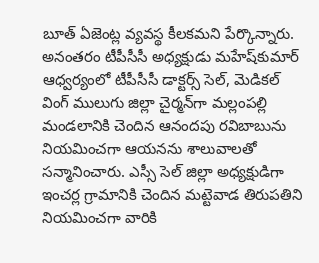బూత్‌ ఏజెంట్ల వ్యవస్థ కీలకమని పేర్కొన్నారు. అనంతరం టీపీసీసీ అధ్యక్షుడు మహేష్‌కుమార్‌ ఆధ్వర్యంలో టీపీసీసీ డాక్టర్స్‌ సెల్‌, మెడికల్‌ వింగ్‌ ములుగు జిల్లా చైర్మన్‌గా మల్లంపల్లి మండలానికి చెందిన ఆనందపు రవిబాబును నియమించగా ఆయనను శాలువాలతో సన్మానించారు. ఎస్సీ సెల్‌ జిల్లా అధ్యక్షుడిగా ఇంచర్ల గ్రామానికి చెందిన మట్టెవాడ తిరుపతిని నియమించగా వారికి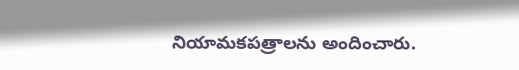నియామకపత్రాలను అందించారు.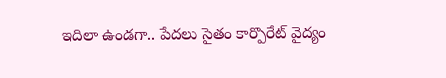ఇదిలా ఉండగా.. పేదలు సైతం కార్పొరేట్‌ వైద్యం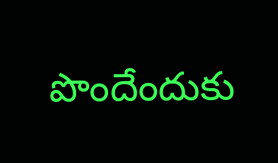పొందేందుకు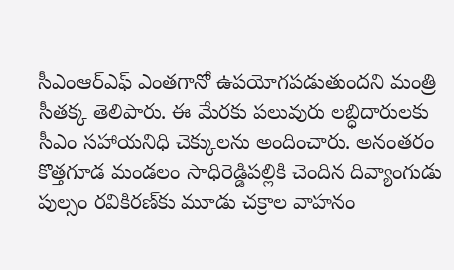సీఎంఆర్‌ఎఫ్‌ ఎంతగానో ఉపయోగపడుతుందని మంత్రి సీతక్క తెలిపారు. ఈ మేరకు పలువురు లబ్ధిదారులకు సీఎం సహాయనిధి చెక్కులను అందించారు. అనంతరం కొత్తగూడ మండలం సాధిరెడ్డిపల్లికి చెందిన దివ్యాంగుడు పుల్సం రవికిరణ్‌కు మూడు చక్రాల వాహనం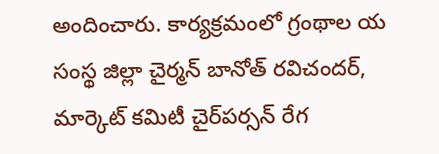అందించారు. కార్యక్రమంలో గ్రంథాల య సంస్థ జిల్లా చైర్మన్‌ బానోత్‌ రవిచందర్‌, మార్కెట్‌ కమిటీ చైర్‌పర్సన్‌ రేగ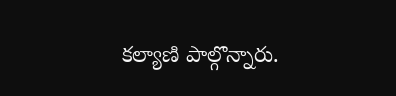కల్యాణి పాల్గొన్నారు.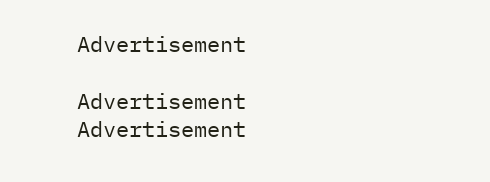Advertisement

Advertisement
Advertisement